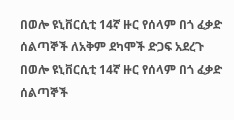በወሎ ዩኒቨርሲቲ 14ኛ ዙር የሰላም በጎ ፈቃድ ሰልጣኞች ለአቅም ደካሞች ድጋፍ አደረጉ
በወሎ ዩኒቨርሲቲ 14ኛ ዙር የሰላም በጎ ፈቃድ ሰልጣኞች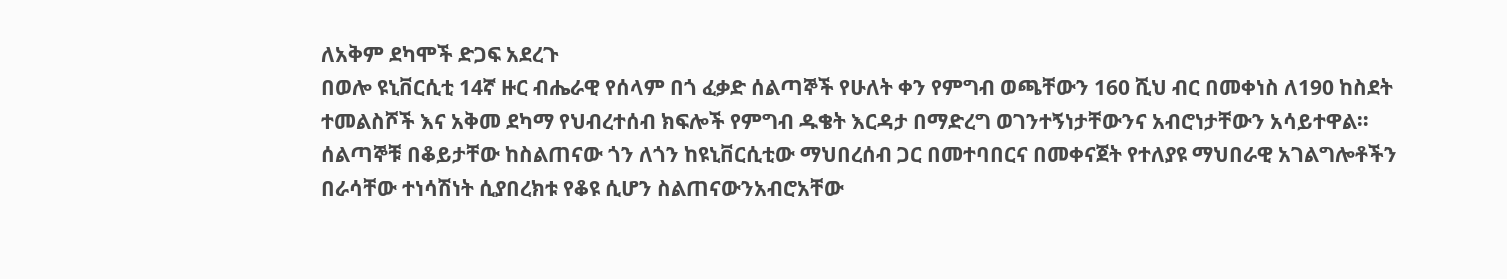ለአቅም ደካሞች ድጋፍ አደረጉ
በወሎ ዩኒቨርሲቲ 14ኛ ዙር ብሔራዊ የሰላም በጎ ፈቃድ ሰልጣኞች የሁለት ቀን የምግብ ወጫቸውን 160 ሺህ ብር በመቀነስ ለ190 ከስደት ተመልስሾች እና አቅመ ደካማ የህብረተሰብ ክፍሎች የምግብ ዱቄት እርዳታ በማድረግ ወገንተኝነታቸውንና አብሮነታቸውን አሳይተዋል።
ሰልጣኞቹ በቆይታቸው ከስልጠናው ጎን ለጎን ከዩኒቨርሲቲው ማህበረሰብ ጋር በመተባበርና በመቀናጀት የተለያዩ ማህበራዊ አገልግሎቶችን በራሳቸው ተነሳሽነት ሲያበረክቱ የቆዩ ሲሆን ስልጠናውንአብሮአቸው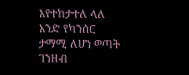እየተከታተለ ላለ አንድ የካንሰር ታማሚ ለሆነ ወጣት ገንዘብ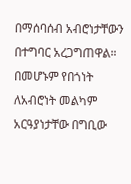በማሰባሰብ አብሮነታቸውን በተግባር አረጋግጠዋል።
በመሆኑም የበጎነት ለአብሮነት መልካም አርዓያነታቸው በግቢው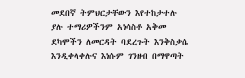መደበኛ ትምህርታቸውን እየተከታተሉ ያሉ ተማሪዎችንም አነሳስቶ አቅመ ደካሞችን ለመርዳት ባደረጉት እንቅስቃሴ እንዲቀላቀሉና እነሱም ገንዘብ በማዋጣት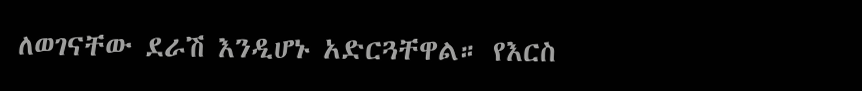ለወገናቸው ደራሽ እንዲሆኑ አድርጓቸዋል። የእርስ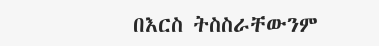በእርስ ትስስራቸውንም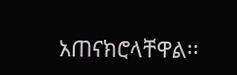አጠናክሮላቸዋል፡፡